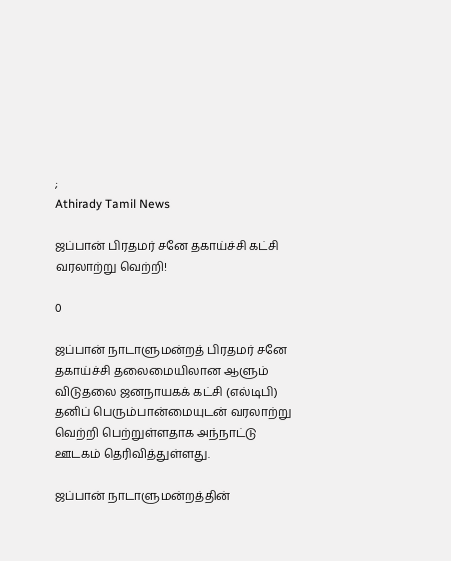;
Athirady Tamil News

ஜப்பான் பிரதமர் சனே தகாய்ச்சி கட்சி வரலாற்று வெற்றி!

0

ஜப்பான் நாடாளுமன்றத் பிரதமர் சனே தகாய்ச்சி தலைமையிலான ஆளும் விடுதலை ஜனநாயகக் கட்சி (எல்டிபி) தனிப் பெரும்பான்மையுடன் வரலாற்று வெற்றி பெற்றுள்ளதாக அந்நாட்டு ஊடகம் தெரிவித்துள்ளது.

ஜப்பான் நாடாளுமன்றத்தின்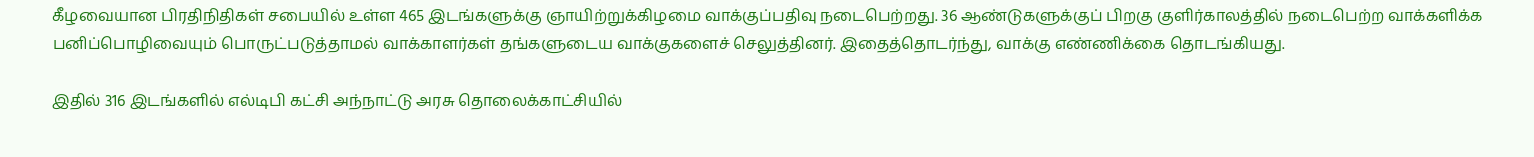கீழவையான பிரதிநிதிகள் சபையில் உள்ள 465 இடங்களுக்கு ஞாயிற்றுக்கிழமை வாக்குப்பதிவு நடைபெற்றது. 36 ஆண்டுகளுக்குப் பிறகு குளிர்காலத்தில் நடைபெற்ற வாக்களிக்க பனிப்பொழிவையும் பொருட்படுத்தாமல் வாக்காளர்கள் தங்களுடைய வாக்குகளைச் செலுத்தினர். இதைத்தொடர்ந்து, வாக்கு எண்ணிக்கை தொடங்கியது.

இதில் 316 இடங்களில் எல்டிபி கட்சி அந்நாட்டு அரசு தொலைக்காட்சியில்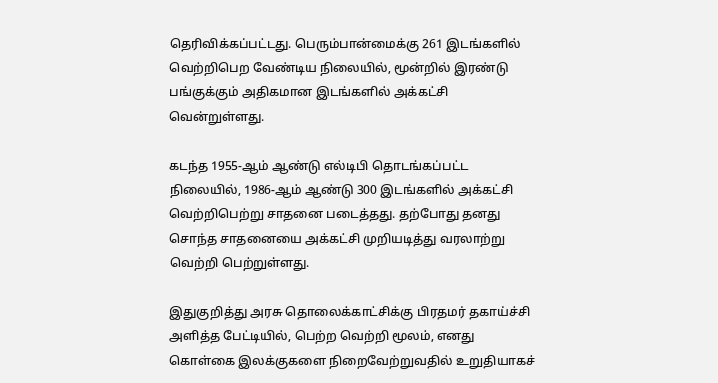தெரிவிக்கப்பட்டது. பெரும்பான்மைக்கு 261 இடங்களில் வெற்றிபெற வேண்டிய நிலையில், மூன்றில் இரண்டு பங்குக்கும் அதிகமான இடங்களில் அக்கட்சி வென்றுள்ளது.

கடந்த 1955-ஆம் ஆண்டு எல்டிபி தொடங்கப்பட்ட நிலையில், 1986-ஆம் ஆண்டு 300 இடங்களில் அக்கட்சி வெற்றிபெற்று சாதனை படைத்தது. தற்போது தனது சொந்த சாதனையை அக்கட்சி முறியடித்து வரலாற்று வெற்றி பெற்றுள்ளது.

இதுகுறித்து அரசு தொலைக்காட்சிக்கு பிரதமர் தகாய்ச்சி அளித்த பேட்டியில், பெற்ற வெற்றி மூலம், எனது கொள்கை இலக்குகளை நிறைவேற்றுவதில் உறுதியாகச்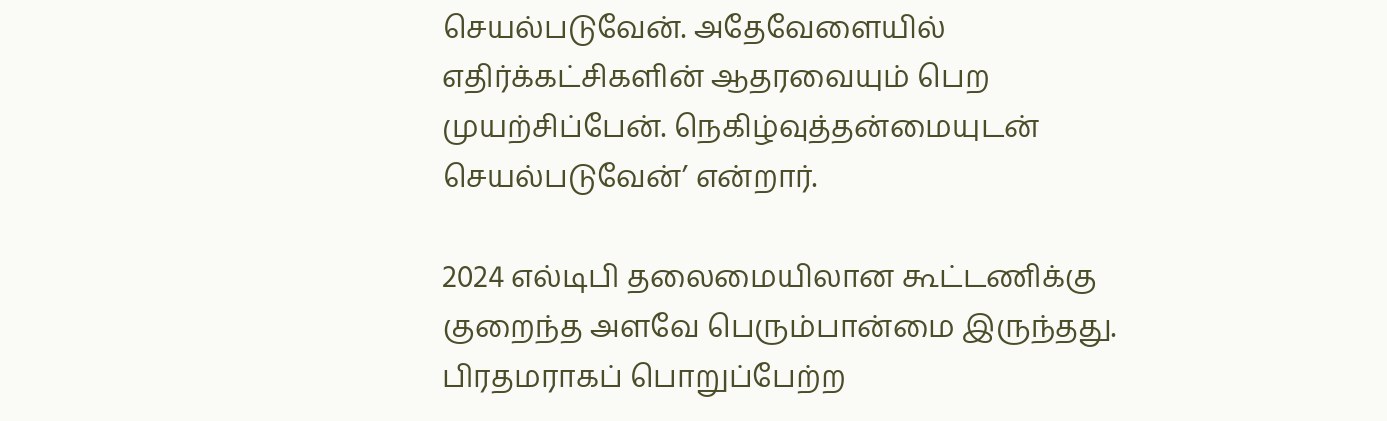செயல்படுவேன். அதேவேளையில் எதிர்க்கட்சிகளின் ஆதரவையும் பெற முயற்சிப்பேன். நெகிழ்வுத்தன்மையுடன் செயல்படுவேன்’ என்றார்.

2024 எல்டிபி தலைமையிலான கூட்டணிக்கு குறைந்த அளவே பெரும்பான்மை இருந்தது. பிரதமராகப் பொறுப்பேற்ற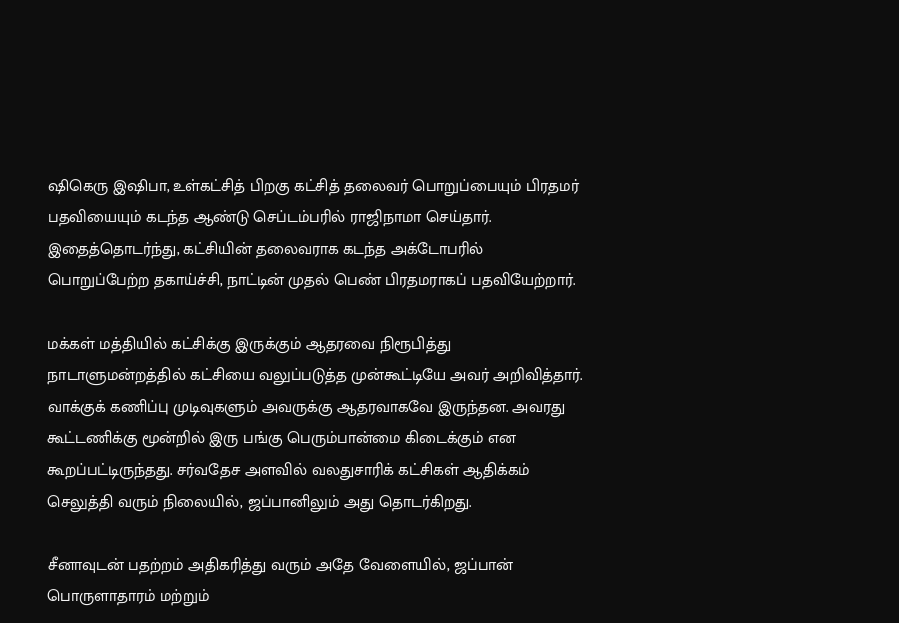ஷிகெரு இஷிபா, உள்கட்சித் பிறகு கட்சித் தலைவர் பொறுப்பையும் பிரதமர் பதவியையும் கடந்த ஆண்டு செப்டம்பரில் ராஜிநாமா செய்தார். இதைத்தொடர்ந்து, கட்சியின் தலைவராக கடந்த அக்டோபரில் பொறுப்பேற்ற தகாய்ச்சி, நாட்டின் முதல் பெண் பிரதமராகப் பதவியேற்றார்.

மக்கள் மத்தியில் கட்சிக்கு இருக்கும் ஆதரவை நிரூபித்து நாடாளுமன்றத்தில் கட்சியை வலுப்படுத்த முன்கூட்டியே அவர் அறிவித்தார். வாக்குக் கணிப்பு முடிவுகளும் அவருக்கு ஆதரவாகவே இருந்தன. அவரது கூட்டணிக்கு மூன்றில் இரு பங்கு பெரும்பான்மை கிடைக்கும் என கூறப்பட்டிருந்தது. சர்வதேச அளவில் வலதுசாரிக் கட்சிகள் ஆதிக்கம் செலுத்தி வரும் நிலையில், ஜப்பானிலும் அது தொடர்கிறது.

சீனாவுடன் பதற்றம் அதிகரித்து வரும் அதே வேளையில், ஜப்பான் பொருளாதாரம் மற்றும்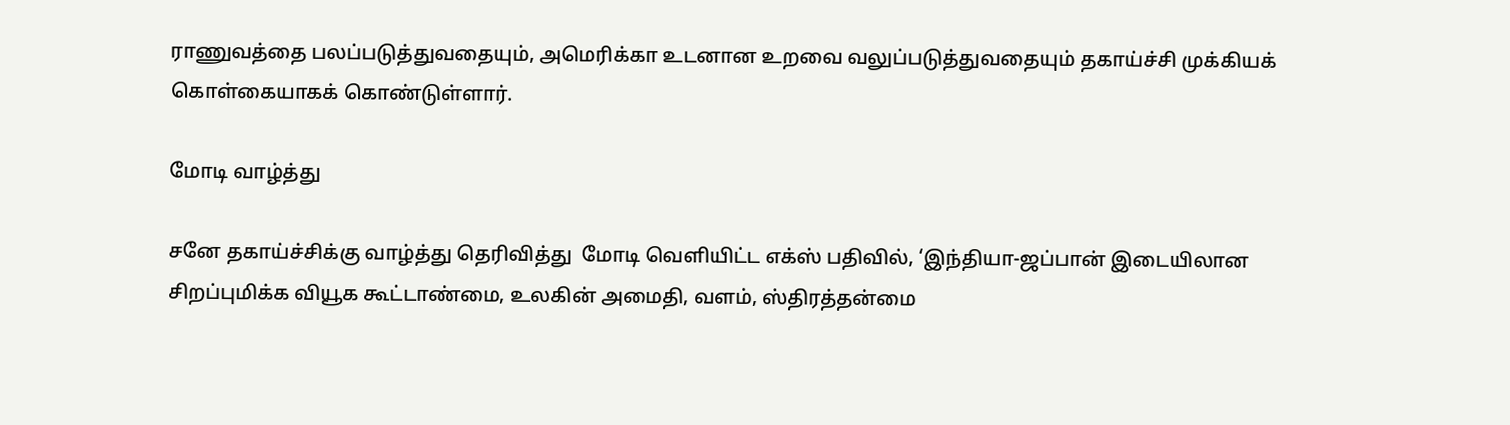ராணுவத்தை பலப்படுத்துவதையும், அமெரிக்கா உடனான உறவை வலுப்படுத்துவதையும் தகாய்ச்சி முக்கியக் கொள்கையாகக் கொண்டுள்ளார்.

மோடி வாழ்த்து

சனே தகாய்ச்சிக்கு வாழ்த்து தெரிவித்து  மோடி வெளியிட்ட எக்ஸ் பதிவில், ‘இந்தியா-ஜப்பான் இடையிலான சிறப்புமிக்க வியூக கூட்டாண்மை, உலகின் அமைதி, வளம், ஸ்திரத்தன்மை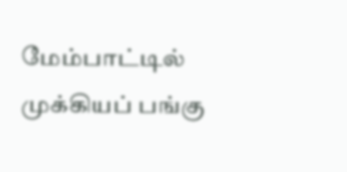மேம்பாட்டில் முக்கியப் பங்கு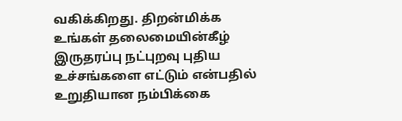வகிக்கிறது. திறன்மிக்க உங்கள் தலைமையின்கீழ் இருதரப்பு நட்புறவு புதிய உச்சங்களை எட்டும் என்பதில் உறுதியான நம்பிக்கை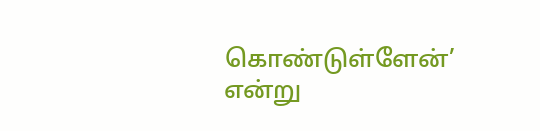கொண்டுள்ளேன்’ என்று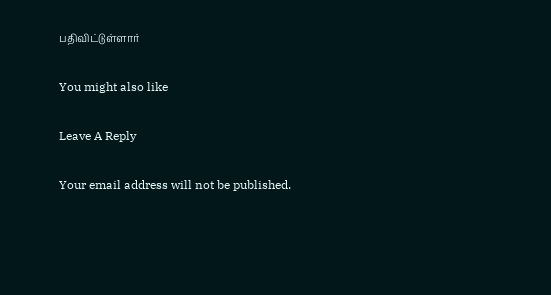பதிவிட்டுள்ளார்

You might also like

Leave A Reply

Your email address will not be published.